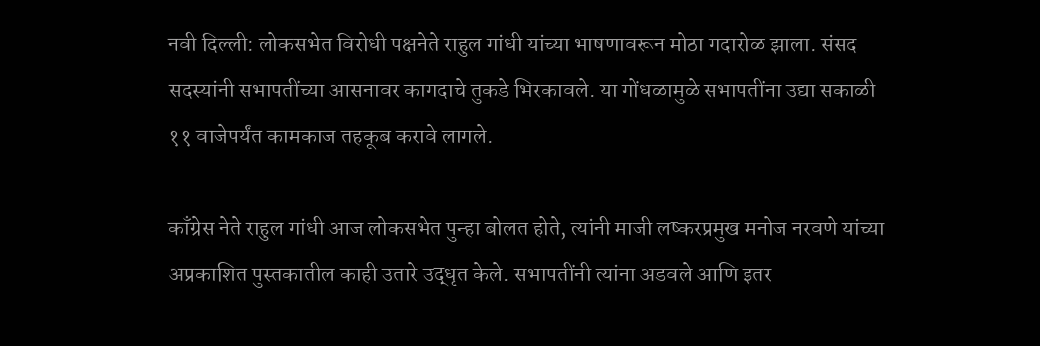नवी दिल्ली: लोकसभेत विरोधी पक्षनेते राहुल गांधी यांच्या भाषणावरून मोठा गदारोळ झाला. संसद सदस्यांनी सभापतींच्या आसनावर कागदाचे तुकडे भिरकावले. या गोंधळामुळे सभापतींना उद्या सकाळी ११ वाजेपर्यंत कामकाज तहकूब करावे लागले.

काँग्रेस नेते राहुल गांधी आज लोकसभेत पुन्हा बोलत होते, त्यांनी माजी लष्करप्रमुख मनोज नरवणे यांच्या अप्रकाशित पुस्तकातील काही उतारे उद्धृत केले. सभापतींनी त्यांना अडवले आणि इतर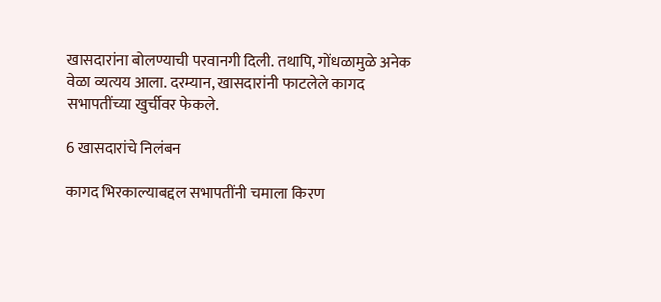खासदारांना बोलण्याची परवानगी दिली. तथापि, गोंधळामुळे अनेक वेळा व्यत्यय आला. दरम्यान, खासदारांनी फाटलेले कागद सभापतींच्या खुर्चीवर फेकले.

6 खासदारांचे निलंबन

कागद भिरकाल्याबद्दल सभापतींनी चमाला किरण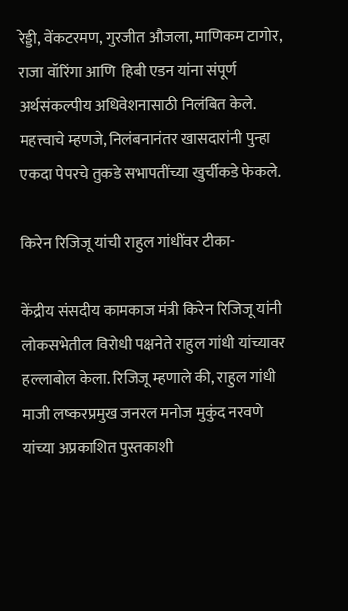रेड्डी, वेंकटरमण, गुरजीत औजला, माणिकम टागोर, राजा वॉरिंगा आणि  हिबी एडन यांना संपूर्ण अर्थसंकल्पीय अधिवेशनासाठी निलंबित केले. महत्त्वाचे म्हणजे, निलंबनानंतर खासदारांनी पुन्हा एकदा पेपरचे तुकडे सभापतींच्या खुर्चीकडे फेकले.

किरेन रिजिजू यांची राहुल गांधींवर टीका-

केंद्रीय संसदीय कामकाज मंत्री किरेन रिजिजू यांनी लोकसभेतील विरोधी पक्षनेते राहुल गांधी यांच्यावर हल्लाबोल केला. रिजिजू म्हणाले की, राहुल गांधी माजी लष्करप्रमुख जनरल मनोज मुकुंद नरवणे यांच्या अप्रकाशित पुस्तकाशी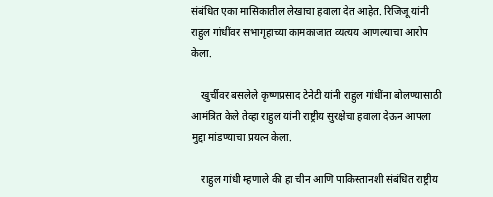संबंधित एका मासिकातील लेखाचा हवाला देत आहेत. रिजिजू यांनी राहुल गांधींवर सभागृहाच्या कामकाजात व्यत्यय आणल्याचा आरोप केला.

    खुर्चीवर बसलेले कृष्णप्रसाद टेनेटी यांनी राहुल गांधींना बोलण्यासाठी आमंत्रित केले तेव्हा राहुल यांनी राष्ट्रीय सुरक्षेचा हवाला देऊन आपला मुद्दा मांडण्याचा प्रयत्न केला.

    राहुल गांधी म्हणाले की हा चीन आणि पाकिस्तानशी संबंधित राष्ट्रीय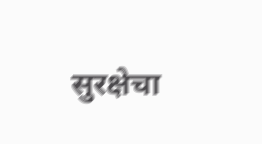सुरक्षेचा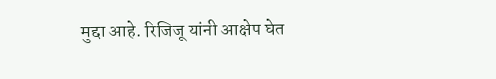मुद्दा आहे. रिजिजू यांनी आक्षेप घेत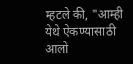म्हटले की, "आम्ही येथे ऐकण्यासाठी आलो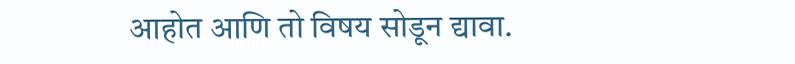आहोत आणि तो विषय सोडून द्यावा.